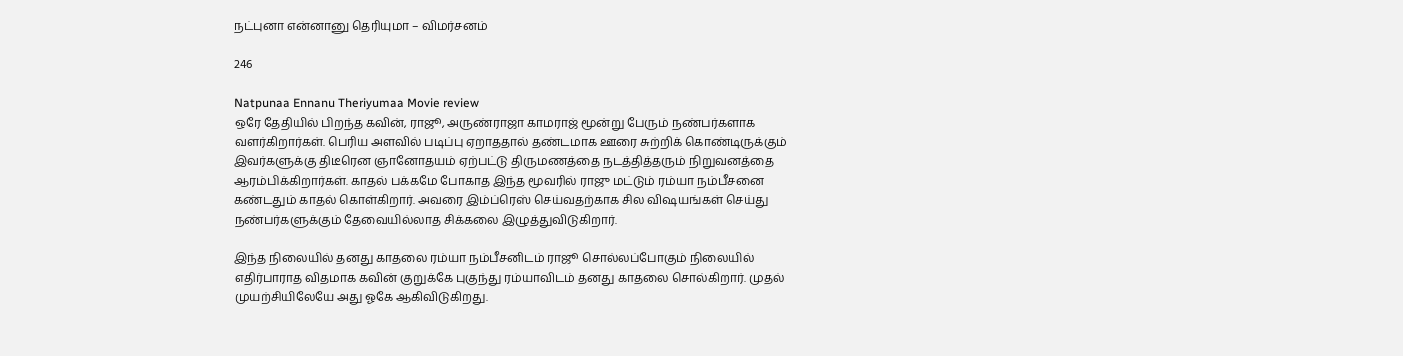நட்புனா என்னானு தெரியுமா – விமர்சனம்

246

Natpunaa Ennanu Theriyumaa Movie review
ஒரே தேதியில் பிறந்த கவின், ராஜூ, அருண்ராஜா காமராஜ் மூன்று பேரும் நண்பர்களாக வளர்கிறார்கள். பெரிய அளவில் படிப்பு ஏறாததால் தண்டமாக ஊரை சுற்றிக் கொண்டிருக்கும் இவர்களுக்கு திடீரென ஞானோதயம் ஏற்பட்டு திருமணத்தை நடத்தித்தரும் நிறுவனத்தை ஆரம்பிக்கிறார்கள். காதல் பக்கமே போகாத இந்த மூவரில் ராஜு மட்டும் ரம்யா நம்பீசனை கண்டதும் காதல் கொள்கிறார். அவரை இம்ப்ரெஸ் செய்வதற்காக சில விஷயங்கள் செய்து நண்பர்களுக்கும் தேவையில்லாத சிக்கலை இழுத்துவிடுகிறார்.

இந்த நிலையில் தனது காதலை ரம்யா நம்பீசனிடம் ராஜூ சொல்லப்போகும் நிலையில் எதிர்பாராத விதமாக கவின் குறுக்கே புகுந்து ரம்யாவிடம் தனது காதலை சொல்கிறார். முதல் முயற்சியிலேயே அது ஓகே ஆகிவிடுகிறது.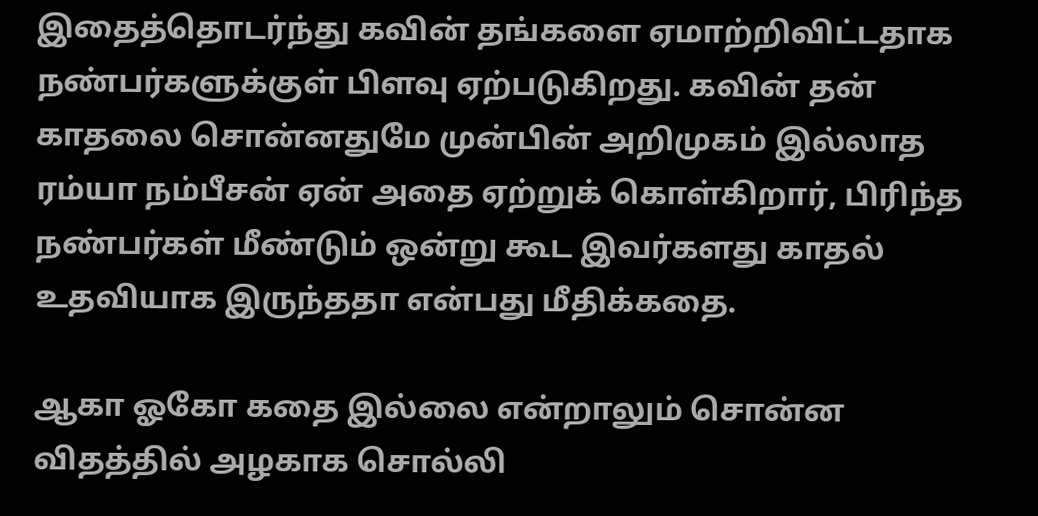இதைத்தொடர்ந்து கவின் தங்களை ஏமாற்றிவிட்டதாக நண்பர்களுக்குள் பிளவு ஏற்படுகிறது. கவின் தன் காதலை சொன்னதுமே முன்பின் அறிமுகம் இல்லாத ரம்யா நம்பீசன் ஏன் அதை ஏற்றுக் கொள்கிறார், பிரிந்த நண்பர்கள் மீண்டும் ஒன்று கூட இவர்களது காதல் உதவியாக இருந்ததா என்பது மீதிக்கதை.

ஆகா ஓகோ கதை இல்லை என்றாலும் சொன்ன விதத்தில் அழகாக சொல்லி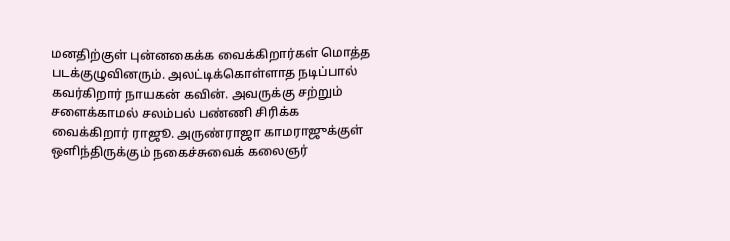மனதிற்குள் புன்னகைக்க வைக்கிறார்கள் மொத்த படக்குழுவினரும். அலட்டிக்கொள்ளாத நடிப்பால் கவர்கிறார் நாயகன் கவின். அவருக்கு சற்றும் சளைக்காமல் சலம்பல் பண்ணி சிரிக்க வைக்கிறார் ராஜூ. அருண்ராஜா காமராஜுக்குள் ஒளிந்திருக்கும் நகைச்சுவைக் கலைஞர்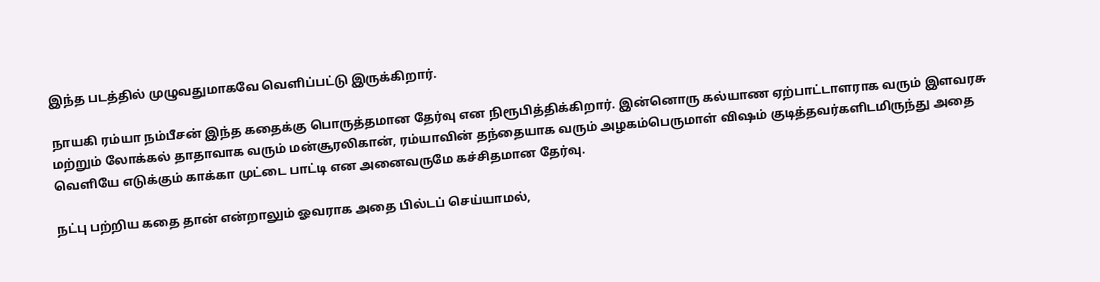இந்த படத்தில் முழுவதுமாகவே வெளிப்பட்டு இருக்கிறார்.

நாயகி ரம்யா நம்பீசன் இந்த கதைக்கு பொருத்தமான தேர்வு என நிரூபித்திக்கிறார். இன்னொரு கல்யாண ஏற்பாட்டாளராக வரும் இளவரசு மற்றும் லோக்கல் தாதாவாக வரும் மன்சூரலிகான், ரம்யாவின் தந்தையாக வரும் அழகம்பெருமாள் விஷம் குடித்தவர்களிடமிருந்து அதை வெளியே எடுக்கும் காக்கா முட்டை பாட்டி என அனைவருமே கச்சிதமான தேர்வு.

நட்பு பற்றிய கதை தான் என்றாலும் ஓவராக அதை பில்டப் செய்யாமல்,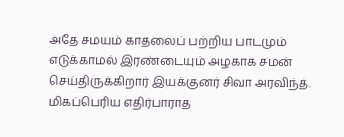அதே சமயம் காதலைப் பற்றிய பாடமும் எடுக்காமல் இரண்டையும் அழகாக சமன் செய்திருக்கிறார் இயக்குனர் சிவா அரவிந்த். மிகப்பெரிய எதிர்பாராத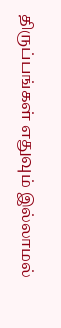திருப்பங்கள் எதுவும் இல்லாமல்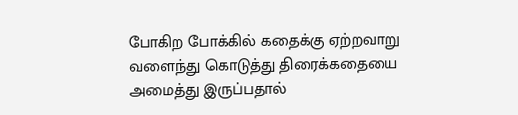போகிற போக்கில் கதைக்கு ஏற்றவாறு வளைந்து கொடுத்து திரைக்கதையை அமைத்து இருப்பதால்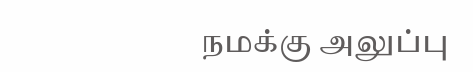நமக்கு அலுப்பு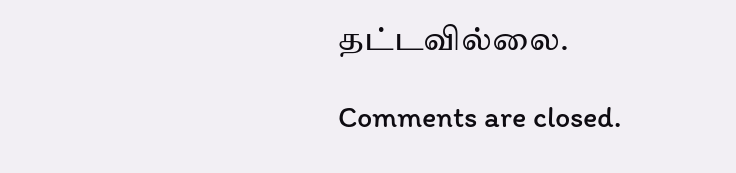தட்டவில்லை.

Comments are closed.